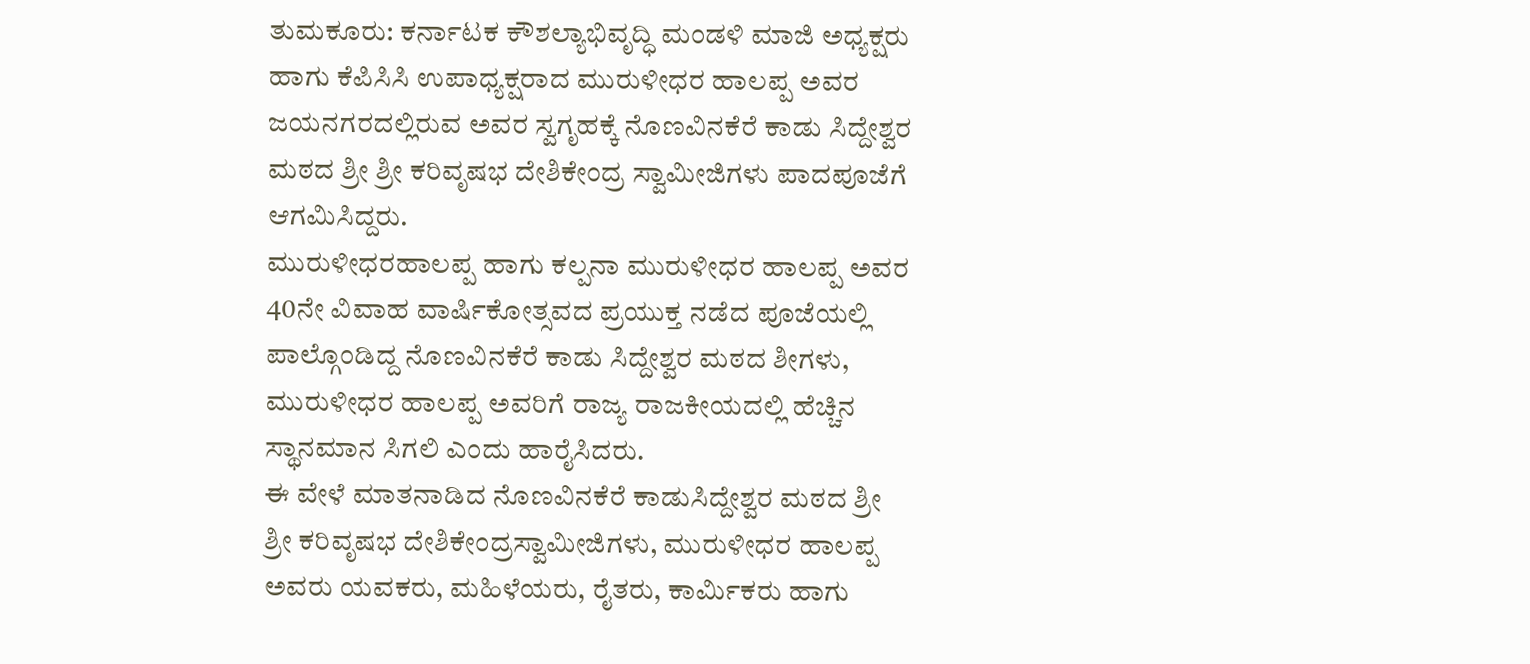ತುಮಕೂರು: ಕರ್ನಾಟಕ ಕೌಶಲ್ಯಾಭಿವೃದ್ಧಿ ಮಂಡಳಿ ಮಾಜಿ ಅಧ್ಯಕ್ಷರು ಹಾಗು ಕೆಪಿಸಿಸಿ ಉಪಾಧ್ಯಕ್ಷರಾದ ಮುರುಳೀಧರ ಹಾಲಪ್ಪ ಅವರ ಜಯನಗರದಲ್ಲಿರುವ ಅವರ ಸ್ವಗೃಹಕ್ಕೆ ನೊಣವಿನಕೆರೆ ಕಾಡು ಸಿದ್ದೇಶ್ವರ ಮಠದ ಶ್ರೀ ಶ್ರೀ ಕರಿವೃಷಭ ದೇಶಿಕೇಂದ್ರ ಸ್ವಾಮೀಜಿಗಳು ಪಾದಪೂಜೆಗೆ ಆಗಮಿಸಿದ್ದರು.
ಮುರುಳೀಧರಹಾಲಪ್ಪ ಹಾಗು ಕಲ್ಪನಾ ಮುರುಳೀಧರ ಹಾಲಪ್ಪ ಅವರ 40ನೇ ವಿವಾಹ ವಾರ್ಷಿಕೋತ್ಸವದ ಪ್ರಯುಕ್ತ ನಡೆದ ಪೂಜೆಯಲ್ಲಿ ಪಾಲ್ಗೊಂಡಿದ್ದ ನೊಣವಿನಕೆರೆ ಕಾಡು ಸಿದ್ದೇಶ್ವರ ಮಠದ ಶೀಗಳು, ಮುರುಳೀಧರ ಹಾಲಪ್ಪ ಅವರಿಗೆ ರಾಜ್ಯ ರಾಜಕೀಯದಲ್ಲಿ ಹೆಚ್ಚಿನ ಸ್ಥಾನಮಾನ ಸಿಗಲಿ ಎಂದು ಹಾರೈಸಿದರು.
ಈ ವೇಳೆ ಮಾತನಾಡಿದ ನೊಣವಿನಕೆರೆ ಕಾಡುಸಿದ್ದೇಶ್ವರ ಮಠದ ಶ್ರೀ ಶ್ರೀ ಕರಿವೃಷಭ ದೇಶಿಕೇಂದ್ರಸ್ವಾಮೀಜಿಗಳು, ಮುರುಳೀಧರ ಹಾಲಪ್ಪ ಅವರು ಯವಕರು, ಮಹಿಳೆಯರು, ರೈತರು, ಕಾರ್ಮಿಕರು ಹಾಗು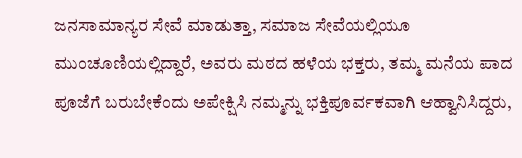ಜನಸಾಮಾನ್ಯರ ಸೇವೆ ಮಾಡುತ್ತಾ, ಸಮಾಜ ಸೇವೆಯಲ್ಲಿಯೂ ಮುಂಚೂಣಿಯಲ್ಲಿದ್ದಾರೆ, ಅವರು ಮಠದ ಹಳೆಯ ಭಕ್ತರು, ತಮ್ಮ ಮನೆಯ ಪಾದ ಪೂಜೆಗೆ ಬರುಬೇಕೆಂದು ಅಪೇಕ್ಷಿಸಿ ನಮ್ಮನ್ನು ಭಕ್ತಿಪೂರ್ವಕವಾಗಿ ಆಹ್ವಾನಿಸಿದ್ದರು,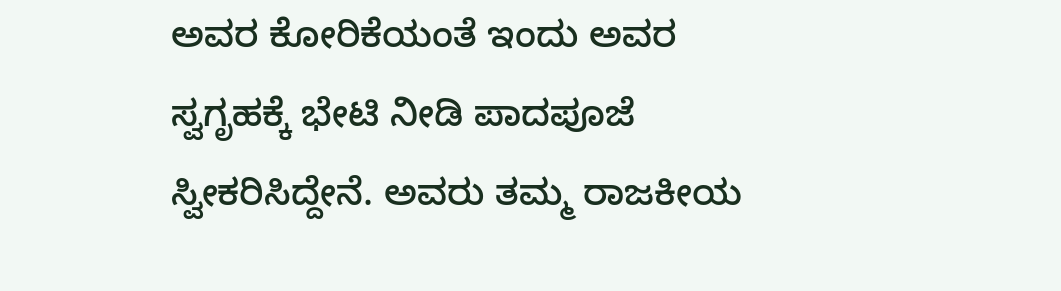ಅವರ ಕೋರಿಕೆಯಂತೆ ಇಂದು ಅವರ ಸ್ವಗೃಹಕ್ಕೆ ಭೇಟಿ ನೀಡಿ ಪಾದಪೂಜೆ ಸ್ವೀಕರಿಸಿದ್ದೇನೆ. ಅವರು ತಮ್ಮ ರಾಜಕೀಯ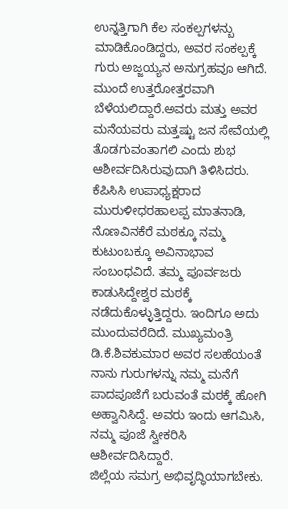ಉನ್ನತ್ತಿಗಾಗಿ ಕೆಲ ಸಂಕಲ್ಪಗಳನ್ಬು ಮಾಡಿಕೊಂಡಿದ್ದರು, ಅವರ ಸಂಕಲ್ಪಕ್ಕೆ ಗುರು ಅಜ್ಜಯ್ಯನ ಅನುಗ್ರಹವೂ ಆಗಿದೆ. ಮುಂದೆ ಉತ್ತರೋತ್ತರವಾಗಿ ಬೆಳೆಯಲಿದ್ದಾರೆ.ಅವರು ಮತ್ತು ಅವರ ಮನೆಯವರು ಮತ್ತಷ್ಟು ಜನ ಸೇವೆಯಲ್ಲಿ ತೊಡಗುವಂತಾಗಲಿ ಎಂದು ಶುಭ ಆಶೀರ್ವದಿಸಿರುವುದಾಗಿ ತಿಳಿಸಿದರು.
ಕೆಪಿಸಿಸಿ ಉಪಾಧ್ಯಕ್ಷರಾದ ಮುರುಳೀಧರಹಾಲಪ್ಪ ಮಾತನಾಡಿ, ನೊಣವಿನಕೆರೆ ಮಠಕ್ಕೂ ನಮ್ಮ ಕುಟುಂಬಕ್ಕೂ ಅವಿನಾಭಾವ ಸಂಬಂಧವಿದೆ. ತಮ್ಮ ಪೂರ್ವಜರು ಕಾಡುಸಿದ್ದೇಶ್ವರ ಮಠಕ್ಕೆ ನಡೆದುಕೊಳ್ಳುತ್ತಿದ್ದರು. ಇಂದಿಗೂ ಅದು ಮುಂದುವರೆದಿದೆ. ಮುಖ್ಯಮಂತ್ರಿ ಡಿ.ಕೆ.ಶಿವಕುಮಾರ ಅವರ ಸಲಹೆಯಂತೆ ನಾನು ಗುರುಗಳನ್ನು ನಮ್ಮ ಮನೆಗೆ ಪಾದಪೂಜೆಗೆ ಬರುವಂತೆ ಮಠಕ್ಕೆ ಹೋಗಿ ಅಹ್ವಾನಿಸಿದ್ದೆ. ಅವರು ಇಂದು ಆಗಮಿಸಿ, ನಮ್ಮ ಪೂಜೆ ಸ್ವೀಕರಿಸಿ ಆಶೀರ್ವದಿಸಿದ್ದಾರೆ.
ಜಿಲ್ಲೆಯ ಸಮಗ್ರ ಅಭಿವೃದ್ಧಿಯಾಗಬೇಕು.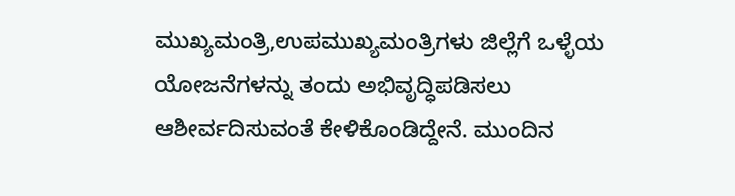ಮುಖ್ಯಮಂತ್ರಿ,ಉಪಮುಖ್ಯಮಂತ್ರಿಗಳು ಜಿಲ್ಲೆಗೆ ಒಳ್ಳೆಯ ಯೋಜನೆಗಳನ್ನು ತಂದು ಅಭಿವೃದ್ಧಿಪಡಿಸಲು ಆಶೀರ್ವದಿಸುವಂತೆ ಕೇಳಿಕೊಂಡಿದ್ದೇನೆ. ಮುಂದಿನ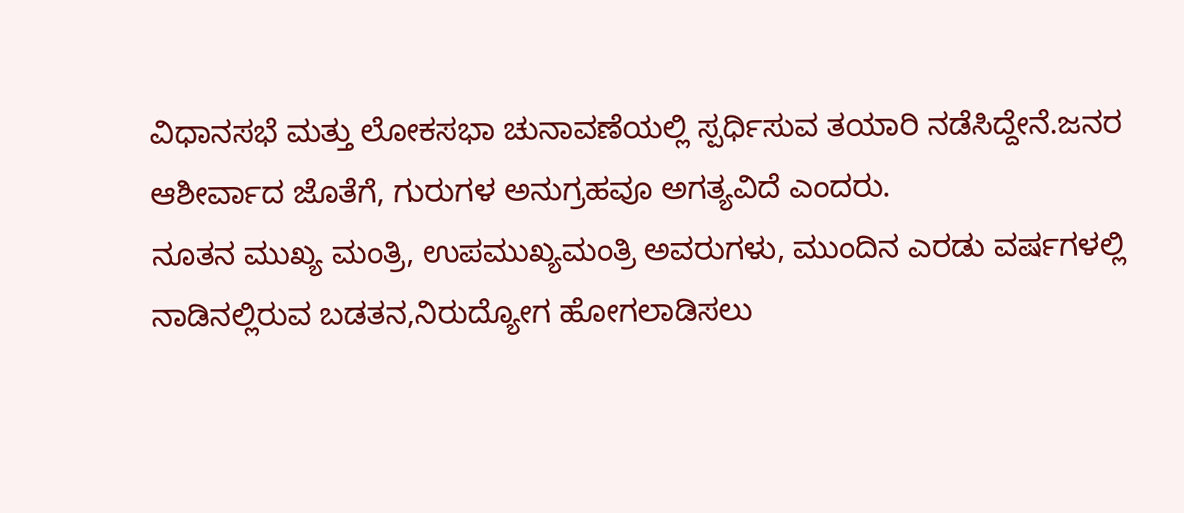ವಿಧಾನಸಭೆ ಮತ್ತು ಲೋಕಸಭಾ ಚುನಾವಣೆಯಲ್ಲಿ ಸ್ಪರ್ಧಿಸುವ ತಯಾರಿ ನಡೆಸಿದ್ದೇನೆ.ಜನರ ಆಶೀರ್ವಾದ ಜೊತೆಗೆ, ಗುರುಗಳ ಅನುಗ್ರಹವೂ ಅಗತ್ಯವಿದೆ ಎಂದರು.
ನೂತನ ಮುಖ್ಯ ಮಂತ್ರಿ, ಉಪಮುಖ್ಯಮಂತ್ರಿ ಅವರುಗಳು, ಮುಂದಿನ ಎರಡು ವರ್ಷಗಳಲ್ಲಿ ನಾಡಿನಲ್ಲಿರುವ ಬಡತನ,ನಿರುದ್ಯೋಗ ಹೋಗಲಾಡಿಸಲು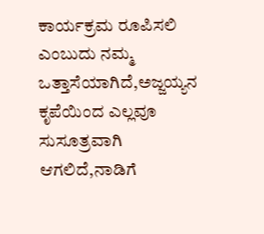ಕಾರ್ಯಕ್ರಮ ರೂಪಿಸಲಿ ಎಂಬುದು ನಮ್ಮ ಒತ್ತಾಸೆಯಾಗಿದೆ,ಅಜ್ಜಯ್ಯನ ಕೃಪೆಯಿಂದ ಎಲ್ಲವೂ ಸುಸೂತ್ರವಾಗಿ ಆಗಲಿದೆ,ನಾಡಿಗೆ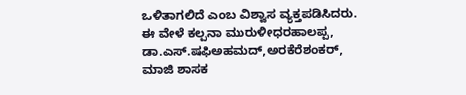ಒಳಿತಾಗಲಿದೆ ಎಂಬ ವಿಶ್ವಾಸ ವ್ಯಕ್ತಪಡಿಸಿದರು.
ಈ ವೇಳೆ ಕಲ್ಪನಾ ಮುರುಳೀಧರಹಾಲಪ್ಪ, ಡಾ.ಎಸ್.ಷಫಿಅಹಮದ್,ಅರಕೆರೆಶಂಕರ್, ಮಾಜಿ ಶಾಸಕ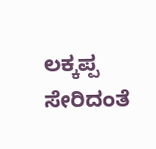ಲಕ್ಕಪ್ಪ ಸೇರಿದಂತೆ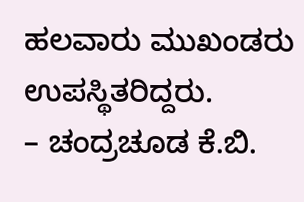ಹಲವಾರು ಮುಖಂಡರು ಉಪಸ್ಥಿತರಿದ್ದರು.
– ಚಂದ್ರಚೂಡ ಕೆ.ಬಿ.